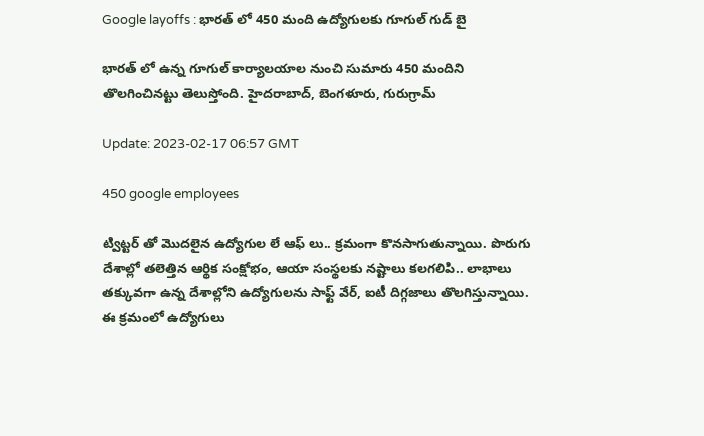Google layoffs : భారత్ లో 450 మంది ఉద్యోగులకు గూగుల్ గుడ్ బై

భారత్ లో ఉన్న గూగుల్ కార్యాలయాల నుంచి సుమారు 450 మందిని తొలగించినట్టు తెలుస్తోంది. హైదరాబాద్, బెంగళూరు, గురుగ్రామ్

Update: 2023-02-17 06:57 GMT

450 google employees

ట్విట్టర్ తో మొదలైన ఉద్యోగుల లే ఆఫ్ లు.. క్రమంగా కొనసాగుతున్నాయి. పొరుగు దేశాల్లో తలెత్తిన ఆర్థిక సంక్షోభం, ఆయా సంస్థలకు నష్టాలు కలగలిపి.. లాభాలు తక్కువగా ఉన్న దేశాల్లోని ఉద్యోగులను సాఫ్ట్ వేర్, ఐటీ దిగ్గజాలు తొలగిస్తున్నాయి. ఈ క్రమంలో ఉద్యోగులు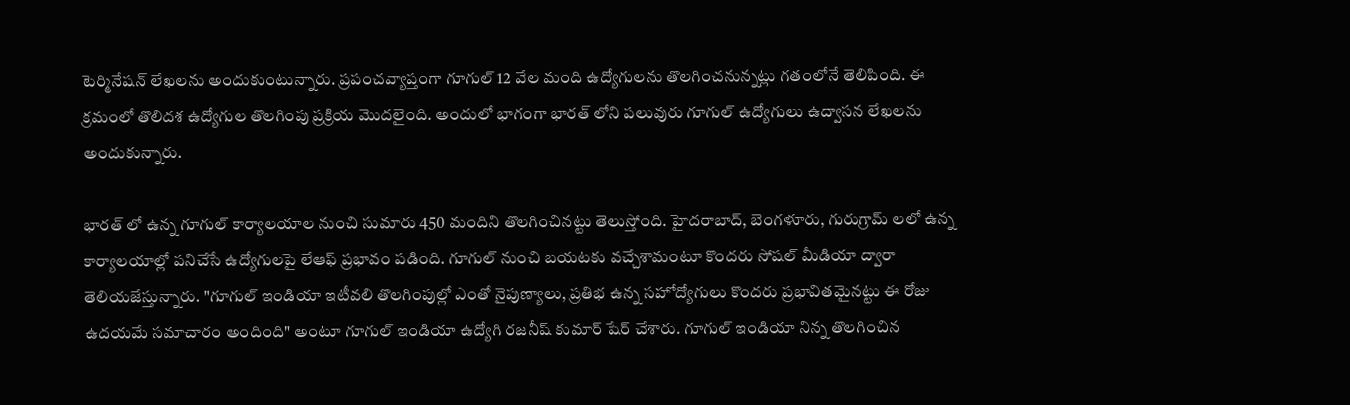టెర్మినేషన్ లేఖలను అందుకుంటున్నారు. ప్రపంచవ్యాప్తంగా గూగుల్ 12 వేల మంది ఉద్యోగులను తొలగించనున్నట్లు గతంలోనే తెలిపింది. ఈ క్రమంలో తొలిదశ ఉద్యోగుల తొలగింపు ప్రక్రియ మొదలైంది. అందులో భాగంగా భారత్ లోని పలువురు గూగుల్ ఉద్యోగులు ఉద్వాసన లేఖలను అందుకున్నారు.

భారత్ లో ఉన్న గూగుల్ కార్యాలయాల నుంచి సుమారు 450 మందిని తొలగించినట్టు తెలుస్తోంది. హైదరాబాద్, బెంగళూరు, గురుగ్రామ్ లలో ఉన్న కార్యాలయాల్లో పనిచేసే ఉద్యోగులపై లేఆఫ్ ప్రభావం పడింది. గూగుల్ నుంచి బయటకు వచ్చేశామంటూ కొందరు సోషల్ మీడియా ద్వారా తెలియజేస్తున్నారు. "గూగుల్ ఇండియా ఇటీవలి తొలగింపుల్లో ఎంతో నైపుణ్యాలు, ప్రతిభ ఉన్న సహోద్యోగులు కొందరు ప్రభావితమైనట్టు ఈ రోజు ఉదయమే సమాచారం అందింది" అంటూ గూగుల్ ఇండియా ఉద్యోగి రజనీష్ కుమార్ షేర్ చేశారు. గూగుల్ ఇండియా నిన్న తొలగించిన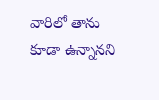వారిలో తాను కూడా ఉన్నానని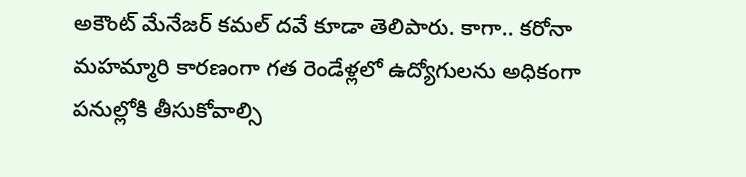అకౌంట్ మేనేజర్ కమల్ దవే కూడా తెలిపారు. కాగా.. కరోనా మహమ్మారి కారణంగా గత రెండేళ్లలో ఉద్యోగులను అధికంగా పనుల్లోకి తీసుకోవాల్సి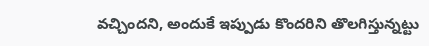వచ్చిందని, అందుకే ఇప్పుడు కొందరిని తొలగిస్తున్నట్టు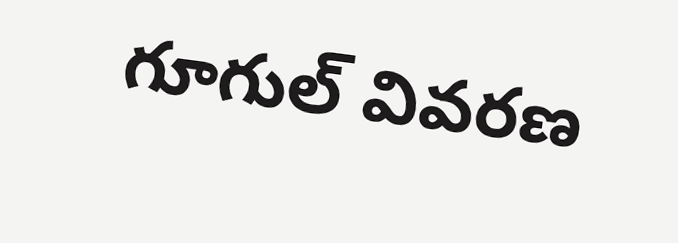గూగుల్ వివరణ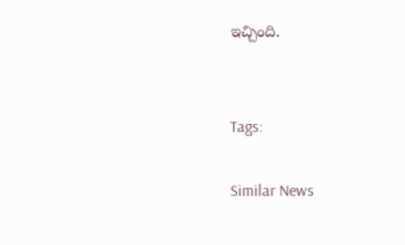ఇచ్చింది.


Tags:

Similar News